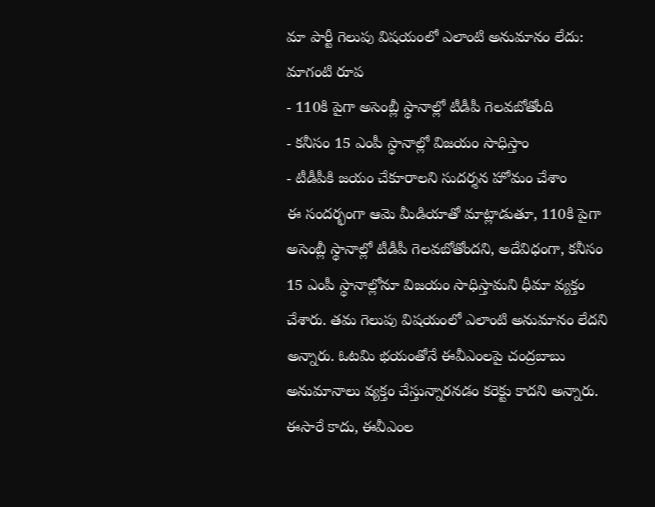మా పార్టీ గెలుపు విషయంలో ఎలాంటి అనుమానం లేదు: మాగంటి రూప
- 110కి పైగా అసెంబ్లీ స్థానాల్లో టీడీపీ గెలవబోతోంది
- కనీసం 15 ఎంపీ స్థానాల్లో విజయం సాధిస్తాం
- టీడీపీకి జయం చేకూరాలని సుదర్శన హోమం చేశాం
ఈ సందర్భంగా ఆమె మీడియాతో మాట్లాడుతూ, 110కి పైగా అసెంబ్లీ స్థానాల్లో టీడీపీ గెలవబోతోందని, అదేవిధంగా, కనీసం 15 ఎంపీ స్థానాల్లోనూ విజయం సాధిస్తామని ధీమా వ్యక్తం చేశారు. తమ గెలుపు విషయంలో ఎలాంటి అనుమానం లేదని అన్నారు. ఓటమి భయంతోనే ఈవీఎంలపై చంద్రబాబు అనుమానాలు వ్యక్తం చేస్తున్నారనడం కరెక్టు కాదని అన్నారు. ఈసారే కాదు, ఈవీఎంల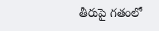తీరుపై గతంలో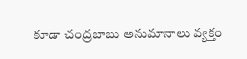కూడా చంద్రబాబు అనుమానాలు వ్యక్తం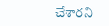చేశారని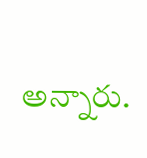అన్నారు.